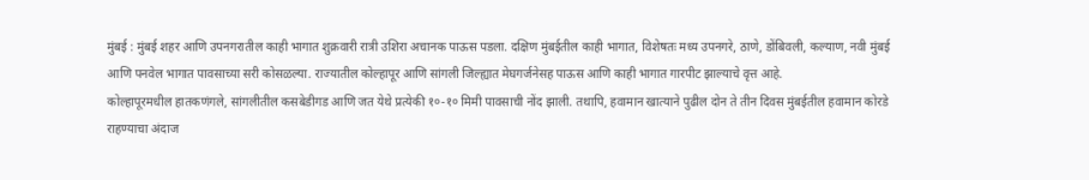मुंबई : मुंबई शहर आणि उपनगरातील काही भागात शुक्रवारी रात्री उशिरा अचानक पाऊस पडला. दक्षिण मुंबईतील काही भागात, विशेषतः मध्य उपनगरे, ठाणे, डोंबिवली, कल्याण, नवी मुंबई आणि पनवेल भागात पावसाच्या सरी कोसळल्या. राज्यातील कोल्हापूर आणि सांगली जिल्ह्यात मेघगर्जनेसह पाऊस आणि काही भागात गारपीट झाल्याचे वृत्त आहे.
कोल्हापूरमधील हातकणंगले, सांगलीतील कसबेडीगड आणि जत येथे प्रत्येकी १०-१० मिमी पावसाची नोंद झाली. तथापि, हवामान खात्याने पुढील दोन ते तीन दिवस मुंबईतील हवामान कोरडे राहण्याचा अंदाज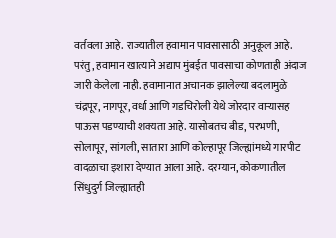वर्तवला आहे. राज्यातील हवामान पावसासाठी अनुकूल आहे. परंतु, हवामान खात्याने अद्याप मुंबईत पावसाचा कोणताही अंदाज जारी केलेला नाही. हवामानात अचानक झालेल्या बदलामुळे चंद्रपूर, नागपूर, वर्धा आणि गडचिरोली येथे जोरदार वाऱ्यासह पाऊस पडण्याची शक्यता आहे. यासोबतच बीड, परभणी, सोलापूर, सांगली, सातारा आणि कोल्हापूर जिल्ह्यांमध्ये गारपीट वादळाचा इशारा देण्यात आला आहे. दरम्यान, कोकणातील सिंधुदुर्ग जिल्ह्यातही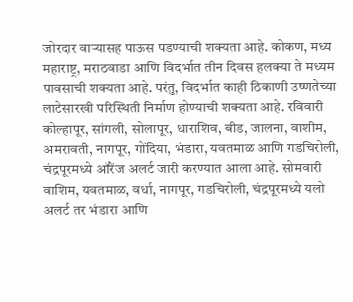जोरदार वाऱ्यासह पाऊस पडण्याची शक्यता आहे. कोकण, मध्य महाराष्ट्र, मराठवाडा आणि विदर्भात तीन दिवस हलक्या ते मध्यम पावसाची शक्यता आहे. परंतु, विदर्भात काही ठिकाणी उष्णतेच्या लाटेसारखी परिस्थिती निर्माण होण्याची शक्यता आहे. रविवारी कोल्हापूर, सांगली, सोलापूर, धाराशिव, बीड, जालना, वाशीम, अमरावती, नागपूर, गोंदिया, भंडारा, यवतमाळ आणि गडचिरोली, चंद्रपूरमध्ये ऑरेंज अलर्ट जारी करण्यात आला आहे. सोमवारी वाशिम, यवतमाळ, वर्धा, नागपूर, गडचिरोली, चंद्रपूरमध्ये यलो अलर्ट तर भंडारा आणि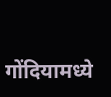गोंदियामध्ये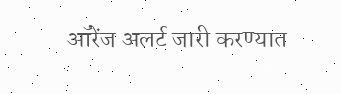ऑरेंज अलर्ट जारी करण्यात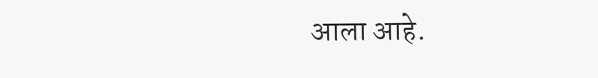आला आहे.